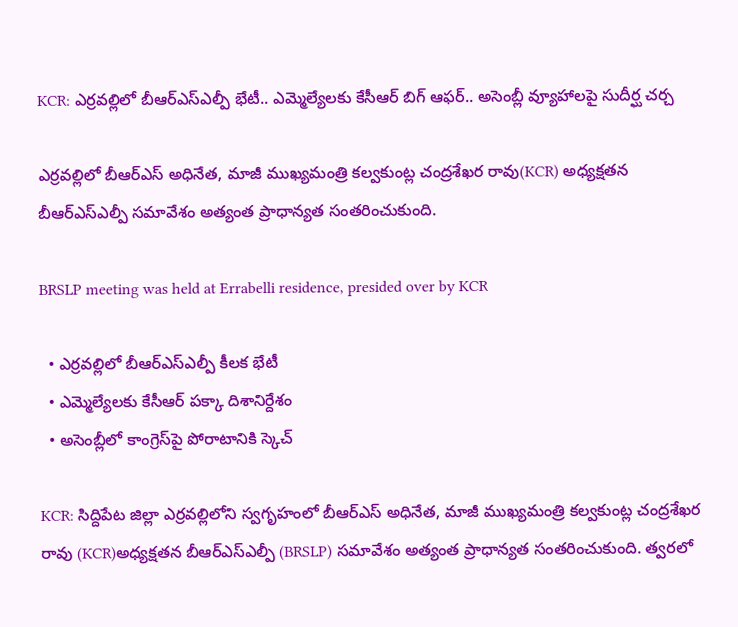KCR: ఎర్రవల్లిలో బీఆర్‌ఎస్‌ఎల్పీ భేటీ.. ఎమ్మెల్యేలకు కేసీఆర్ బిగ్ ఆఫర్.. అసెంబ్లీ వ్యూహాలపై సుదీర్ఘ చర్చ

ఎర్రవల్లిలో బీఆర్‌ఎస్ అధినేత, మాజీ ముఖ్యమంత్రి కల్వకుంట్ల చంద్రశేఖర రావు(KCR) అధ్యక్షతన బీఆర్‌ఎస్‌ఎల్పీ సమావేశం అత్యంత ప్రాధాన్యత సంతరించుకుంది.

BRSLP meeting was held at Errabelli residence, presided over by KCR

  • ఎర్రవల్లిలో బీఆర్‌ఎస్‌ఎల్పీ కీలక భేటీ
  • ఎమ్మెల్యేలకు కేసీఆర్ పక్కా దిశానిర్దేశం
  • అసెంబ్లీలో కాంగ్రెస్‌పై పోరాటానికి స్కెచ్

KCR: సిద్దిపేట జిల్లా ఎర్రవల్లిలోని స్వగృహంలో బీఆర్‌ఎస్ అధినేత, మాజీ ముఖ్యమంత్రి కల్వకుంట్ల చంద్రశేఖర రావు (KCR)అధ్యక్షతన బీఆర్‌ఎస్‌ఎల్పీ (BRSLP) సమావేశం అత్యంత ప్రాధాన్యత సంతరించుకుంది. త్వరలో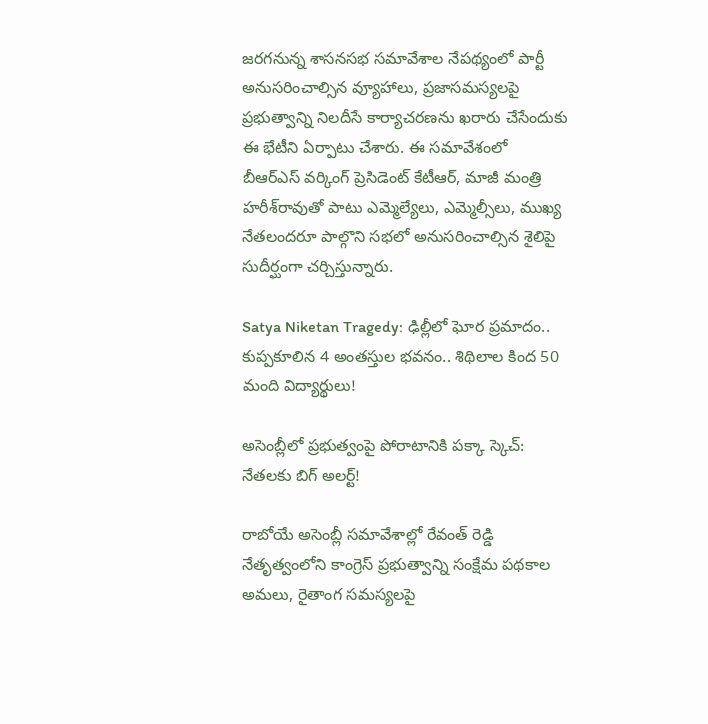జరగనున్న శాసనసభ సమావేశాల నేపథ్యంలో పార్టీ అనుసరించాల్సిన వ్యూహాలు, ప్రజాసమస్యలపై ప్రభుత్వాన్ని నిలదీసే కార్యాచరణను ఖరారు చేసేందుకు ఈ భేటీని ఏర్పాటు చేశారు. ఈ సమావేశంలో బీఆర్‌ఎస్ వర్కింగ్ ప్రెసిడెంట్ కేటీఆర్, మాజీ మంత్రి హరీశ్‌రావుతో పాటు ఎమ్మెల్యేలు, ఎమ్మెల్సీలు, ముఖ్య నేతలందరూ పాల్గొని సభలో అనుసరించాల్సిన శైలిపై సుదీర్ఘంగా చర్చిస్తున్నారు.

Satya Niketan Tragedy: ఢిల్లీలో ఘోర ప్రమాదం.. కుప్పకూలిన 4 అంతస్తుల భవనం.. శిథిలాల కింద 50 మంది విద్యార్థులు!

అసెంబ్లీలో ప్రభుత్వంపై పోరాటానికి పక్కా స్కెచ్: నేతలకు బిగ్ అలర్ట్!

రాబోయే అసెంబ్లీ సమావేశాల్లో రేవంత్ రెడ్డి నేతృత్వంలోని కాంగ్రెస్ ప్రభుత్వాన్ని సంక్షేమ పథకాల అమలు, రైతాంగ సమస్యలపై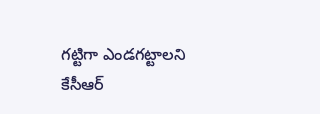గట్టిగా ఎండగట్టాలని కేసీఆర్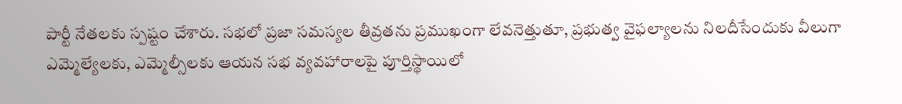పార్టీ నేతలకు స్పష్టం చేశారు. సభలో ప్రజా సమస్యల తీవ్రతను ప్రముఖంగా లేవనెత్తుతూ, ప్రభుత్వ వైఫల్యాలను నిలదీసేందుకు వీలుగా ఎమ్మెల్యేలకు, ఎమ్మెల్సీలకు ఆయన సభ వ్యవహారాలపై పూర్తిస్థాయిలో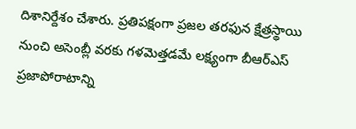దిశానిర్దేశం చేశారు. ప్రతిపక్షంగా ప్రజల తరఫున క్షేత్రస్థాయి నుంచి అసెంబ్లీ వరకు గళమెత్తడమే లక్ష్యంగా బీఆర్‌ఎస్ ప్రజాపోరాటాన్ని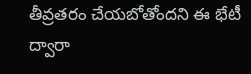తీవ్రతరం చేయబోతోందని ఈ భేటీ ద్వారా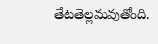తేటతెల్లమవుతోంది.